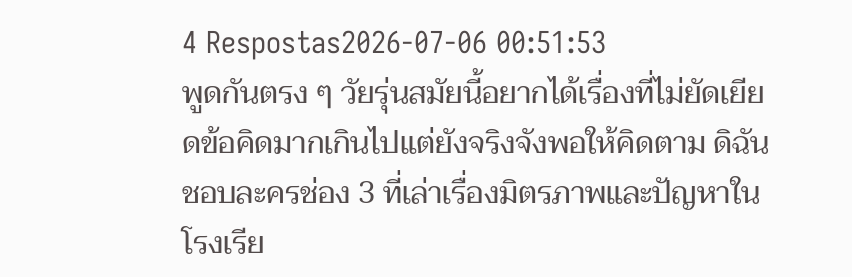4 Respostas2026-07-06 00:51:53
พูดกันตรง ๆ วัยรุ่นสมัยนี้อยากได้เรื่องที่ไม่ยัดเยียดข้อคิดมากเกินไปแต่ยังจริงจังพอให้คิดตาม ดิฉันชอบละครช่อง 3 ที่เล่าเรื่องมิตรภาพและปัญหาในโรงเรีย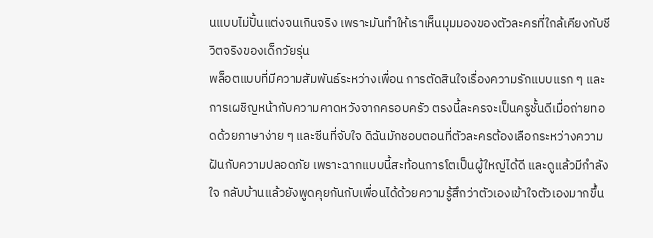นแบบไม่ปั้นแต่งจนเกินจริง เพราะมันทำให้เราเห็นมุมมองของตัวละครที่ใกล้เคียงกับชีวิตจริงของเด็กวัยรุ่น
พล็อตแบบที่มีความสัมพันธ์ระหว่างเพื่อน การตัดสินใจเรื่องความรักแบบแรก ๆ และการเผชิญหน้ากับความคาดหวังจากครอบครัว ตรงนี้ละครจะเป็นครูชั้นดีเมื่อถ่ายทอดด้วยภาษาง่าย ๆ และซีนที่จับใจ ดิฉันมักชอบตอนที่ตัวละครต้องเลือกระหว่างความฝันกับความปลอดภัย เพราะฉากแบบนี้สะท้อนการโตเป็นผู้ใหญ่ได้ดี และดูแล้วมีกำลังใจ กลับบ้านแล้วยังพูดคุยกันกับเพื่อนได้ด้วยความรู้สึกว่าตัวเองเข้าใจตัวเองมากขึ้น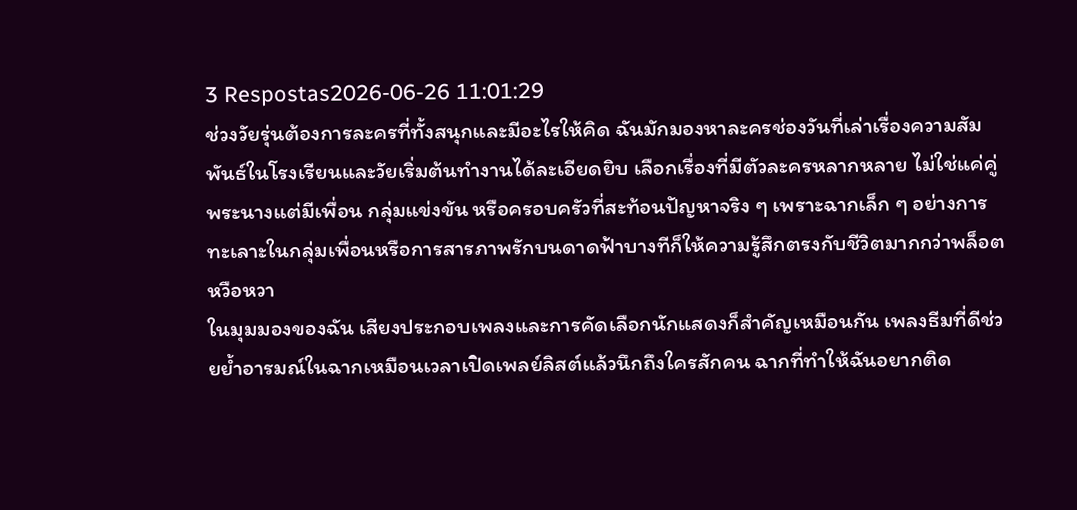3 Respostas2026-06-26 11:01:29
ช่วงวัยรุ่นต้องการละครที่ทั้งสนุกและมีอะไรให้คิด ฉันมักมองหาละครช่องวันที่เล่าเรื่องความสัมพันธ์ในโรงเรียนและวัยเริ่มต้นทำงานได้ละเอียดยิบ เลือกเรื่องที่มีตัวละครหลากหลาย ไม่ใช่แค่คู่พระนางแต่มีเพื่อน กลุ่มแข่งขัน หรือครอบครัวที่สะท้อนปัญหาจริง ๆ เพราะฉากเล็ก ๆ อย่างการทะเลาะในกลุ่มเพื่อนหรือการสารภาพรักบนดาดฟ้าบางทีก็ให้ความรู้สึกตรงกับชีวิตมากกว่าพล็อตหวือหวา
ในมุมมองของฉัน เสียงประกอบเพลงและการคัดเลือกนักแสดงก็สำคัญเหมือนกัน เพลงธีมที่ดีช่วยย้ำอารมณ์ในฉากเหมือนเวลาเปิดเพลย์ลิสต์แล้วนึกถึงใครสักคน ฉากที่ทำให้ฉันอยากติด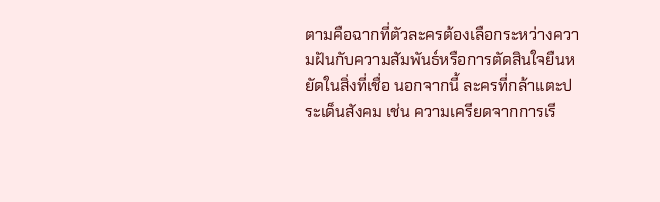ตามคือฉากที่ตัวละครต้องเลือกระหว่างความฝันกับความสัมพันธ์หรือการตัดสินใจยืนหยัดในสิ่งที่เชื่อ นอกจากนี้ ละครที่กล้าแตะประเด็นสังคม เช่น ความเครียดจากการเรี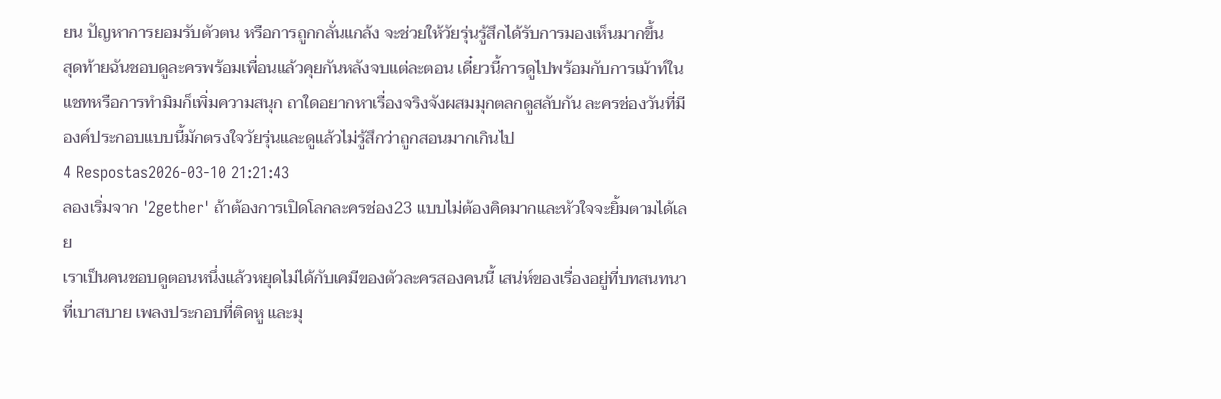ยน ปัญหาการยอมรับตัวตน หรือการถูกกลั่นแกล้ง จะช่วยให้วัยรุ่นรู้สึกได้รับการมองเห็นมากขึ้น
สุดท้ายฉันชอบดูละครพร้อมเพื่อนแล้วคุยกันหลังจบแต่ละตอน เดี๋ยวนี้การดูไปพร้อมกับการเม้าท์ในแชทหรือการทำมิมก็เพิ่มความสนุก ถาใดอยากหาเรื่องจริงจังผสมมุกตลกดูสลับกัน ละครช่องวันที่มีองค์ประกอบแบบนี้มักตรงใจวัยรุ่นและดูแล้วไม่รู้สึกว่าถูกสอนมากเกินไป
4 Respostas2026-03-10 21:21:43
ลองเริ่มจาก '2gether' ถ้าต้องการเปิดโลกละครช่อง23 แบบไม่ต้องคิดมากและหัวใจจะยิ้มตามได้เลย
เราเป็นคนชอบดูตอนหนึ่งแล้วหยุดไม่ได้กับเคมีของตัวละครสองคนนี้ เสน่ห์ของเรื่องอยู่ที่บทสนทนาที่เบาสบาย เพลงประกอบที่ติดหู และมุ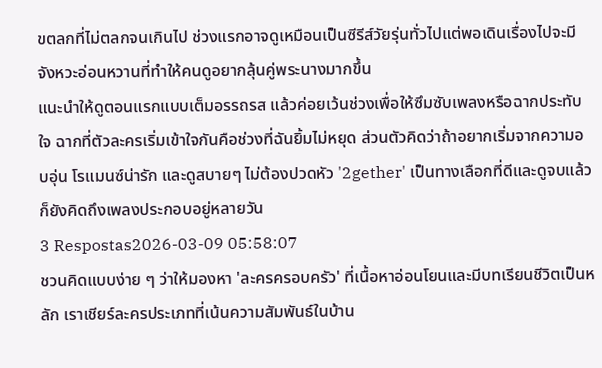ขตลกที่ไม่ตลกจนเกินไป ช่วงแรกอาจดูเหมือนเป็นซีรีส์วัยรุ่นทั่วไปแต่พอเดินเรื่องไปจะมีจังหวะอ่อนหวานที่ทำให้คนดูอยากลุ้นคู่พระนางมากขึ้น
แนะนำให้ดูตอนแรกแบบเต็มอรรถรส แล้วค่อยเว้นช่วงเพื่อให้ซึมซับเพลงหรือฉากประทับใจ ฉากที่ตัวละครเริ่มเข้าใจกันคือช่วงที่ฉันยิ้มไม่หยุด ส่วนตัวคิดว่าถ้าอยากเริ่มจากความอบอุ่น โรแมนซ์น่ารัก และดูสบายๆ ไม่ต้องปวดหัว '2gether' เป็นทางเลือกที่ดีและดูจบแล้วก็ยังคิดถึงเพลงประกอบอยู่หลายวัน
3 Respostas2026-03-09 05:58:07
ชวนคิดแบบง่าย ๆ ว่าให้มองหา 'ละครครอบครัว' ที่เนื้อหาอ่อนโยนและมีบทเรียนชีวิตเป็นหลัก เราเชียร์ละครประเภทที่เน้นความสัมพันธ์ในบ้าน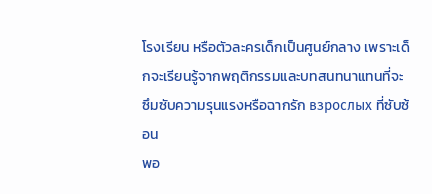โรงเรียน หรือตัวละครเด็กเป็นศูนย์กลาง เพราะเด็กจะเรียนรู้จากพฤติกรรมและบทสนทนาแทนที่จะซึมซับความรุนแรงหรือฉากรัก взрослых ที่ซับซ้อน
พอ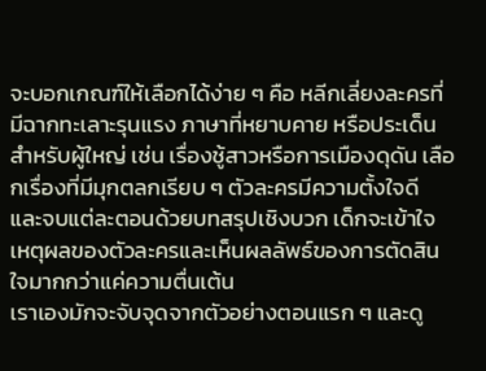จะบอกเกณฑ์ให้เลือกได้ง่าย ๆ คือ หลีกเลี่ยงละครที่มีฉากทะเลาะรุนแรง ภาษาที่หยาบคาย หรือประเด็นสำหรับผู้ใหญ่ เช่น เรื่องชู้สาวหรือการเมืองดุดัน เลือกเรื่องที่มีมุกตลกเรียบ ๆ ตัวละครมีความตั้งใจดี และจบแต่ละตอนด้วยบทสรุปเชิงบวก เด็กจะเข้าใจเหตุผลของตัวละครและเห็นผลลัพธ์ของการตัดสินใจมากกว่าแค่ความตื่นเต้น
เราเองมักจะจับจุดจากตัวอย่างตอนแรก ๆ และดู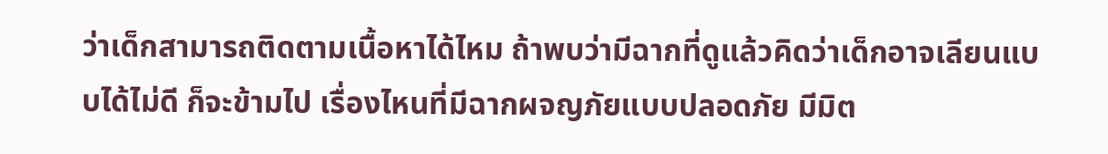ว่าเด็กสามารถติดตามเนื้อหาได้ไหม ถ้าพบว่ามีฉากที่ดูแล้วคิดว่าเด็กอาจเลียนแบบได้ไม่ดี ก็จะข้ามไป เรื่องไหนที่มีฉากผจญภัยแบบปลอดภัย มีมิต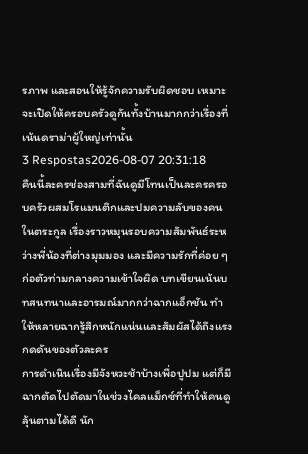รภาพ และสอนให้รู้จักความรับผิดชอบ เหมาะจะเปิดให้ครอบครัวดูกันทั้งบ้านมากกว่าเรื่องที่เน้นดราม่าผู้ใหญ่เท่านั้น
3 Respostas2026-08-07 20:31:18
คืนนี้ละครช่องสามที่ฉันดูมีโทนเป็นละครครอบครัวผสมโรแมนติกและปมความลับของคนในตระกูล เรื่องราวหมุนรอบความสัมพันธ์ระหว่างพี่น้องที่ต่างมุมมอง และมีความรักที่ค่อย ๆ ก่อตัวท่ามกลางความเข้าใจผิด บทเขียนเน้นบทสนทนาและอารมณ์มากกว่าฉากแอ็กชัน ทำให้หลายฉากรู้สึกหนักแน่นและสัมผัสได้ถึงแรงกดดันของตัวละคร
การดำเนินเรื่องมีจังหวะช้าบ้างเพื่อปูปม แต่ก็มีฉากตัดไปตัดมาในช่วงไคลแม็กซ์ที่ทำให้คนดูลุ้นตามได้ดี นัก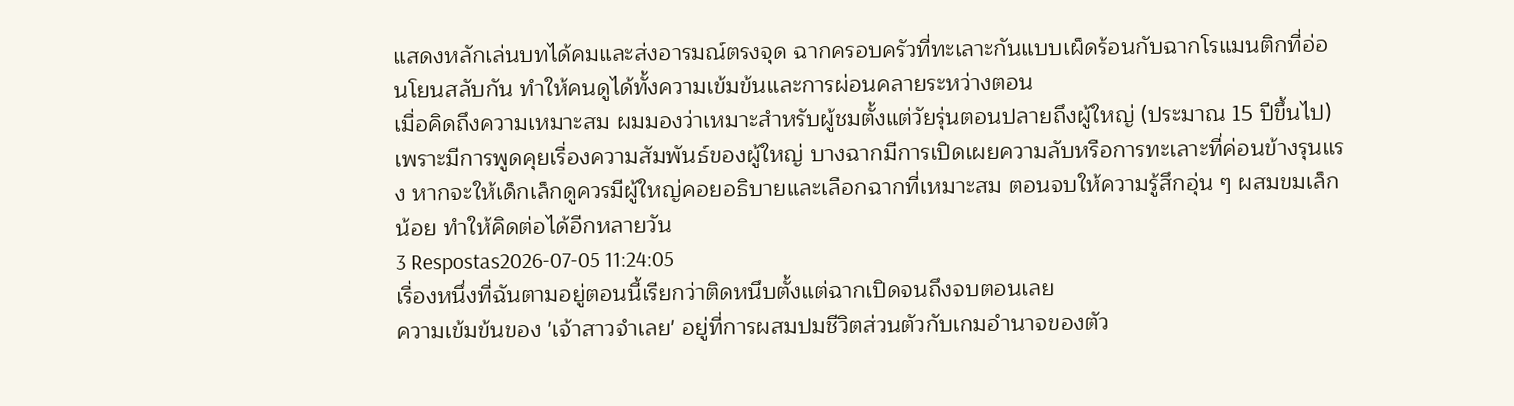แสดงหลักเล่นบทได้คมและส่งอารมณ์ตรงจุด ฉากครอบครัวที่ทะเลาะกันแบบเผ็ดร้อนกับฉากโรแมนติกที่อ่อนโยนสลับกัน ทำให้คนดูได้ทั้งความเข้มข้นและการผ่อนคลายระหว่างตอน
เมื่อคิดถึงความเหมาะสม ผมมองว่าเหมาะสำหรับผู้ชมตั้งแต่วัยรุ่นตอนปลายถึงผู้ใหญ่ (ประมาณ 15 ปีขึ้นไป) เพราะมีการพูดคุยเรื่องความสัมพันธ์ของผู้ใหญ่ บางฉากมีการเปิดเผยความลับหรือการทะเลาะที่ค่อนข้างรุนแรง หากจะให้เด็กเล็กดูควรมีผู้ใหญ่คอยอธิบายและเลือกฉากที่เหมาะสม ตอนจบให้ความรู้สึกอุ่น ๆ ผสมขมเล็กน้อย ทำให้คิดต่อได้อีกหลายวัน
3 Respostas2026-07-05 11:24:05
เรื่องหนึ่งที่ฉันตามอยู่ตอนนี้เรียกว่าติดหนึบตั้งแต่ฉากเปิดจนถึงจบตอนเลย
ความเข้มข้นของ 'เจ้าสาวจำเลย' อยู่ที่การผสมปมชีวิตส่วนตัวกับเกมอำนาจของตัว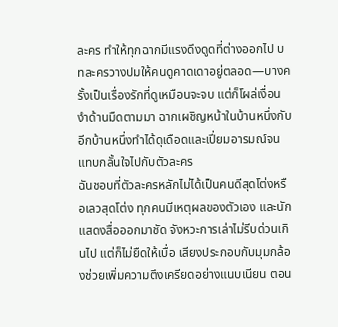ละคร ทำให้ทุกฉากมีแรงดึงดูดที่ต่างออกไป บทละครวางปมให้คนดูคาดเดาอยู่ตลอด—บางครั้งเป็นเรื่องรักที่ดูเหมือนจะจบ แต่ก็โผล่เงื่อนงำด้านมืดตามมา ฉากเผชิญหน้าในบ้านหนึ่งกับอีกบ้านหนึ่งทำได้ดุเดือดและเปี่ยมอารมณ์จนแทบกลั้นใจไปกับตัวละคร
ฉันชอบที่ตัวละครหลักไม่ได้เป็นคนดีสุดโต่งหรือเลวสุดโต่ง ทุกคนมีเหตุผลของตัวเอง และนักแสดงสื่อออกมาชัด จังหวะการเล่าไม่รีบด่วนเกินไป แต่ก็ไม่ยืดให้เบื่อ เสียงประกอบกับมุมกล้องช่วยเพิ่มความตึงเครียดอย่างแนบเนียน ตอน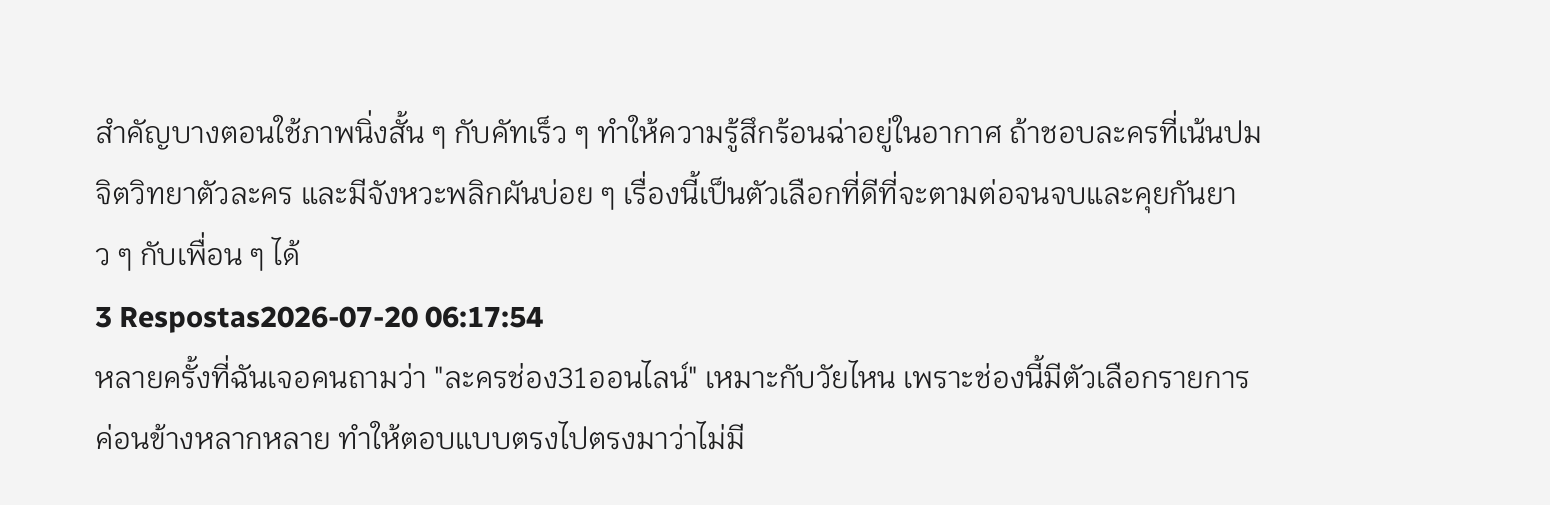สำคัญบางตอนใช้ภาพนิ่งสั้น ๆ กับคัทเร็ว ๆ ทำให้ความรู้สึกร้อนฉ่าอยู่ในอากาศ ถ้าชอบละครที่เน้นปม จิตวิทยาตัวละคร และมีจังหวะพลิกผันบ่อย ๆ เรื่องนี้เป็นตัวเลือกที่ดีที่จะตามต่อจนจบและคุยกันยาว ๆ กับเพื่อน ๆ ได้
3 Respostas2026-07-20 06:17:54
หลายครั้งที่ฉันเจอคนถามว่า "ละครช่อง31ออนไลน์" เหมาะกับวัยไหน เพราะช่องนี้มีตัวเลือกรายการค่อนข้างหลากหลาย ทำให้ตอบแบบตรงไปตรงมาว่าไม่มี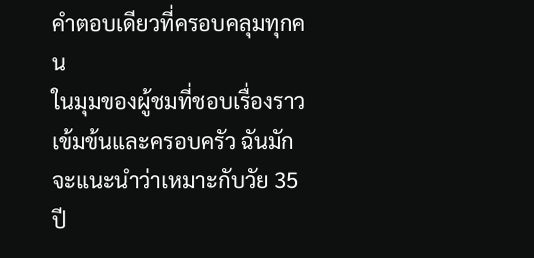คำตอบเดียวที่ครอบคลุมทุกคน
ในมุมของผู้ชมที่ชอบเรื่องราวเข้มข้นและครอบครัว ฉันมักจะแนะนำว่าเหมาะกับวัย 35 ปี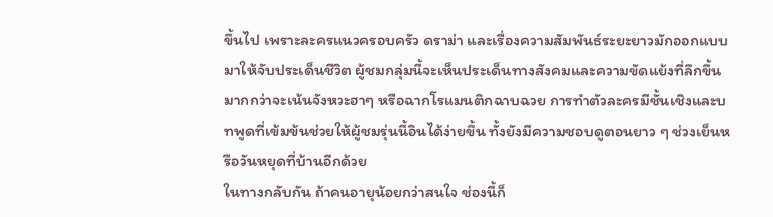ขึ้นไป เพราะละครแนวครอบครัว ดราม่า และเรื่องความสัมพันธ์ระยะยาวมักออกแบบมาให้จับประเด็นชีวิต ผู้ชมกลุ่มนี้จะเห็นประเด็นทางสังคมและความขัดแย้งที่ลึกขึ้น มากกว่าจะเน้นจังหวะฮาๆ หรือฉากโรแมนติกฉาบฉวย การทำตัวละครมีชั้นเชิงและบทพูดที่เข้มข้นช่วยให้ผู้ชมรุ่นนี้อินได้ง่ายขึ้น ทั้งยังมีความชอบดูตอนยาว ๆ ช่วงเย็นหรือวันหยุดที่บ้านอีกด้วย
ในทางกลับกัน ถ้าคนอายุน้อยกว่าสนใจ ช่องนี้ก็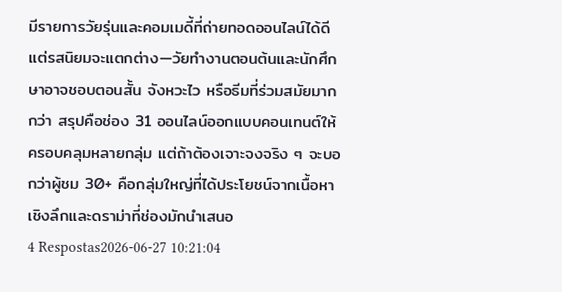มีรายการวัยรุ่นและคอมเมดี้ที่ถ่ายทอดออนไลน์ได้ดี แต่รสนิยมจะแตกต่าง—วัยทำงานตอนต้นและนักศึกษาอาจชอบตอนสั้น จังหวะไว หรือธีมที่ร่วมสมัยมากกว่า สรุปคือช่อง 31 ออนไลน์ออกแบบคอนเทนต์ให้ครอบคลุมหลายกลุ่ม แต่ถ้าต้องเจาะจงจริง ๆ จะบอกว่าผู้ชม 30+ คือกลุ่มใหญ่ที่ได้ประโยชน์จากเนื้อหาเชิงลึกและดราม่าที่ช่องมักนำเสนอ
4 Respostas2026-06-27 10:21:04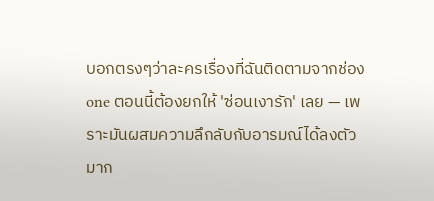บอกตรงๆว่าละครเรื่องที่ฉันติดตามจากช่อง one ตอนนี้ต้องยกให้ 'ซ่อนเงารัก' เลย — เพราะมันผสมความลึกลับกับอารมณ์ได้ลงตัวมาก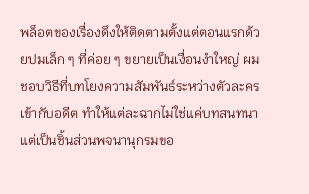พล็อตของเรื่องดึงให้ติดตามตั้งแต่ตอนแรกด้วยปมเล็ก ๆ ที่ค่อย ๆ ขยายเป็นเงื่อนงำใหญ่ ผมชอบวิธีที่บทโยงความสัมพันธ์ระหว่างตัวละครเข้ากับอดีต ทำให้แต่ละฉากไม่ใช่แค่บทสนทนาแต่เป็นชิ้นส่วนพจนานุกรมขอ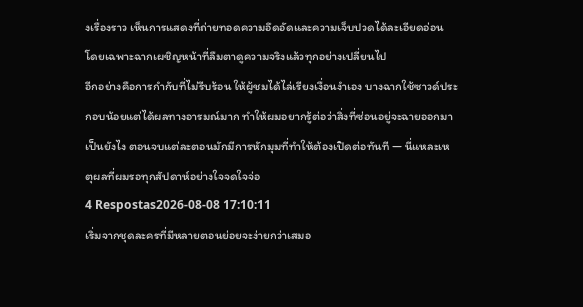งเรื่องราว เห็นการแสดงที่ถ่ายทอดความอึดอัดและความเจ็บปวดได้ละเอียดอ่อน โดยเฉพาะฉากเผชิญหน้าที่ลืมตาดูความจริงแล้วทุกอย่างเปลี่ยนไป
อีกอย่างคือการกำกับที่ไม่รีบร้อน ให้ผู้ชมได้ไล่เรียงเงื่อนงำเอง บางฉากใช้ซาวด์ประกอบน้อยแต่ได้ผลทางอารมณ์มาก ทำให้ผมอยากรู้ต่อว่าสิ่งที่ซ่อนอยู่จะฉายออกมาเป็นยังไง ตอนจบแต่ละตอนมักมีการหักมุมที่ทำให้ต้องเปิดต่อทันที — นี่แหละเหตุผลที่ผมรอทุกสัปดาห์อย่างใจจดใจจ่อ
4 Respostas2026-08-08 17:10:11
เริ่มจากชุดละครที่มีหลายตอนย่อยจะง่ายกว่าเสมอ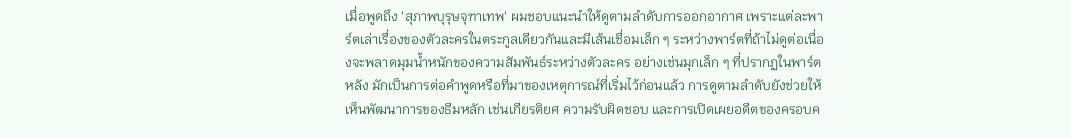เมื่อพูดถึง 'สุภาพบุรุษจุฑาเทพ' ผมชอบแนะนำให้ดูตามลำดับการออกอากาศ เพราะแต่ละพาร์ตเล่าเรื่องของตัวละครในตระกูลเดียวกันและมีเส้นเชื่อมเล็ก ๆ ระหว่างพาร์ตที่ถ้าไม่ดูต่อเนื่องจะพลาดมุมน้ำหนักของความสัมพันธ์ระหว่างตัวละคร อย่างเช่นมุกเล็ก ๆ ที่ปรากฏในพาร์ตหลัง มักเป็นการต่อคำพูดหรือที่มาของเหตุการณ์ที่เริ่มไว้ก่อนแล้ว การดูตามลำดับยังช่วยให้เห็นพัฒนาการของธีมหลัก เช่นเกียรติยศ ความรับผิดชอบ และการเปิดเผยอดีตของครอบค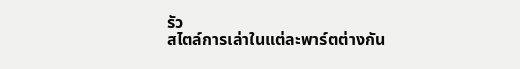รัว
สไตล์การเล่าในแต่ละพาร์ตต่างกัน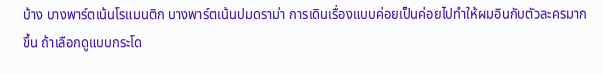บ้าง บางพาร์ตเน้นโรแมนติก บางพาร์ตเน้นปมดราม่า การเดินเรื่องแบบค่อยเป็นค่อยไปทำให้ผมอินกับตัวละครมากขึ้น ถ้าเลือกดูแบบกระโด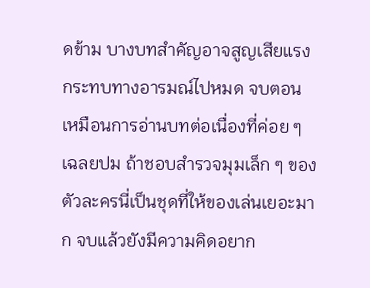ดข้าม บางบทสำคัญอาจสูญเสียแรงกระทบทางอารมณ์ไปหมด จบตอนเหมือนการอ่านบทต่อเนื่องที่ค่อย ๆ เฉลยปม ถ้าชอบสำรวจมุมเล็ก ๆ ของตัวละครนี่เป็นชุดที่ให้ของเล่นเยอะมาก จบแล้วยังมีความคิดอยาก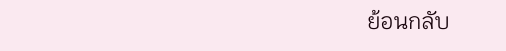ย้อนกลับ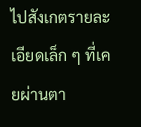ไปสังเกตรายละเอียดเล็ก ๆ ที่เคยผ่านตา